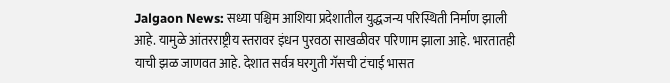Jalgaon News: सध्या पश्चिम आशिया प्रदेशातील युद्धजन्य परिस्थिती निर्माण झाली आहे. यामुळे आंतरराष्ट्रीय स्तरावर इंधन पुरवठा साखळीवर परिणाम झाला आहे. भारतातही याची झळ जाणवत आहे. देशात सर्वत्र घरगुती गॅसची टंचाई भासत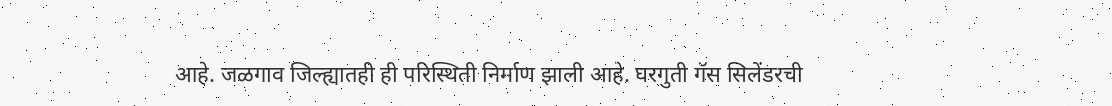आहे. जळगाव जिल्ह्यातही ही परिस्थिती निर्माण झाली आहे. घरगुती गॅस सिलेंडरची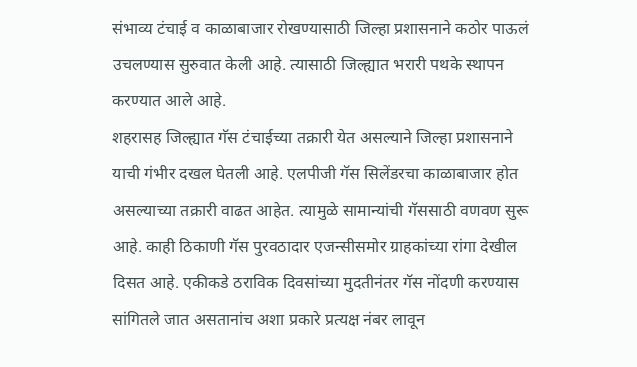संभाव्य टंचाई व काळाबाजार रोखण्यासाठी जिल्हा प्रशासनाने कठोर पाऊलं उचलण्यास सुरुवात केली आहे. त्यासाठी जिल्ह्यात भरारी पथके स्थापन करण्यात आले आहे.
शहरासह जिल्ह्यात गॅस टंचाईच्या तक्रारी येत असल्याने जिल्हा प्रशासनाने याची गंभीर दखल घेतली आहे. एलपीजी गॅस सिलेंडरचा काळाबाजार होत असल्याच्या तक्रारी वाढत आहेत. त्यामुळे सामान्यांची गॅससाठी वणवण सुरू आहे. काही ठिकाणी गॅस पुरवठादार एजन्सीसमोर ग्राहकांच्या रांगा देखील दिसत आहे. एकीकडे ठराविक दिवसांच्या मुदतीनंतर गॅस नोंदणी करण्यास सांगितले जात असतानांच अशा प्रकारे प्रत्यक्ष नंबर लावून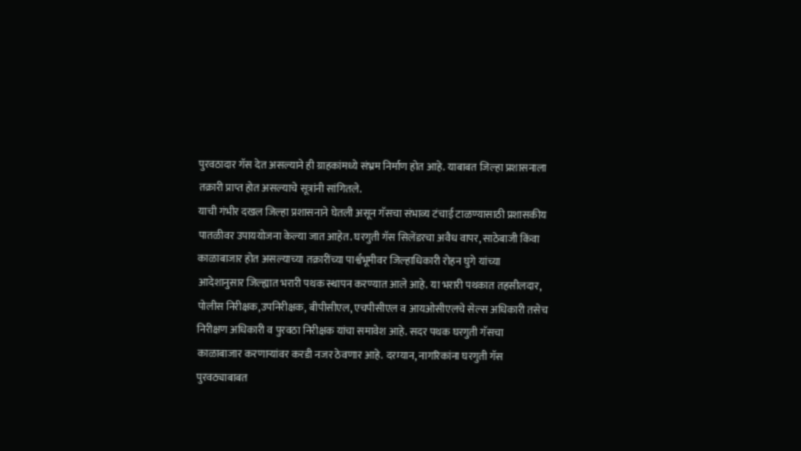पुरवठादार गॅस देत असल्याने ही ग्राहकांमध्ये संभ्रम निर्माण होत आहे. याबाबत जिल्हा प्रशासनाला तक्रारी प्राप्त होत असल्याचे सूत्रांनी सांगितले.
याची गंभीर दखल जिल्हा प्रशासनाने घेतली असून गॅसचा संभाव्य टंचाई टाळण्यासाठी प्रशासकीय पातळीवर उपाययोजना केल्या जात आहेत. घरगुती गॅस सिलेंडरचा अवैध वापर, साठेबाजी किंवा काळाबाजार होत असल्याच्या तक्रारींच्या पार्श्वभूमीवर जिल्हाधिकारी रोहन घुगे यांच्या आदेशानुसार जिल्ह्यात भरारी पथक स्थापन करण्यात आले आहे. या भरारी पथकात तहसीलदार, पोलीस निरीक्षक,उपनिरीक्षक, बीपीसीएल, एचपीसीएल व आयओसीएलचे सेल्स अधिकारी तसेच निरीक्षण अधिकारी व पुरवठा निरीक्षक यांचा समावेश आहे. सदर पथक घरगुती गॅसचा काळाबाजार करणाऱ्यांवर करडी नजर ठेवणार आहे. दरम्यान, नागरिकांना घरगुती गॅस पुरवठ्याबाबत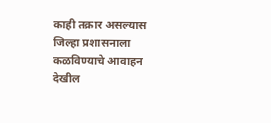काही तक्रार असल्यास जिल्हा प्रशासनाला कळविण्याचे आवाहन देखील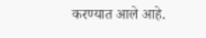करण्यात आले आहे.